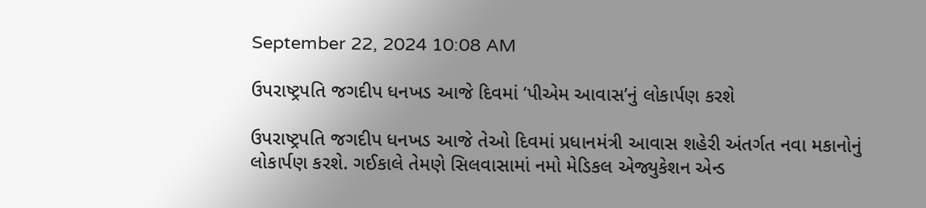September 22, 2024 10:08 AM

ઉપરાષ્ટ્રપતિ જગદીપ ધનખડ આજે દિવમાં ‘પીએમ આવાસ’નું લોકાર્પણ કરશે

ઉપરાષ્ટ્રપતિ જગદીપ ધનખડ આજે તેઓ દિવમાં પ્રધાનમંત્રી આવાસ શહેરી અંતર્ગત નવા મકાનોનું લોકાર્પણ કરશે. ગઈકાલે તેમણે સિલવાસામાં નમો મેડિકલ એજ્યુકેશન એન્ડ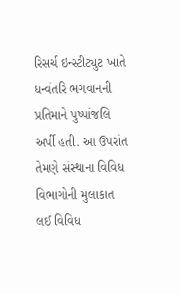રિસર્ચ ઇન્સ્ટીટ્યુટ ખાતે ધન્વંતરિ ભગવાનની પ્રતિમાને પુષ્પાંજલિ અર્પી હતી. આ ઉપરાંત તેમણે સંસ્થાના વિવિધ વિભાગોની મુલાકાત લઈ વિવિધ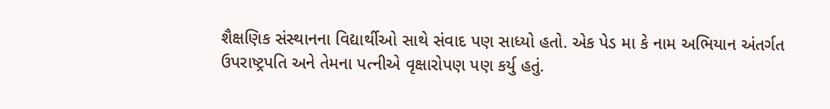શૈક્ષણિક સંસ્થાનના વિદ્યાર્થીઓ સાથે સંવાદ પણ સાધ્યો હતો. એક પેડ મા કે નામ અભિયાન અંતર્ગત ઉપરાષ્ટ્રપતિ અને તેમના પત્નીએ વૃક્ષારોપણ પણ કર્યુ હતું.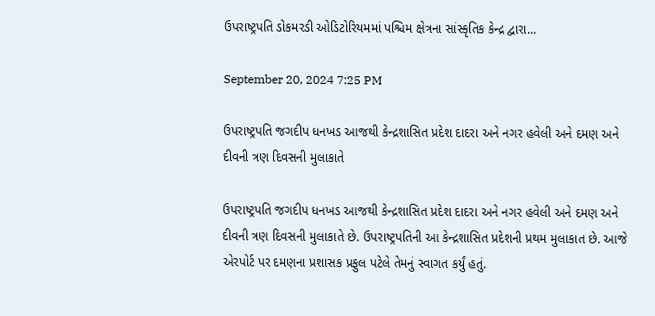ઉપરાષ્ટ્રપતિ ડોકમરડી ઓડિટોરિયમમાં પશ્ચિમ ક્ષેત્રના સાંસ્કૃતિક કેન્દ્ર દ્વારા...

September 20, 2024 7:25 PM

ઉપરાષ્ટ્રપતિ જગદીપ ધનખડ આજથી કેન્દ્રશાસિત પ્રદેશ દાદરા અને નગર હવેલી અને દમણ અને દીવની ત્રણ દિવસની મુલાકાતે

ઉપરાષ્ટ્રપતિ જગદીપ ધનખડ આજથી કેન્દ્રશાસિત પ્રદેશ દાદરા અને નગર હવેલી અને દમણ અને દીવની ત્રણ દિવસની મુલાકાતે છે. ઉપરાષ્ટ્રપતિની આ કેન્દ્રશાસિત પ્રદેશની પ્રથમ મુલાકાત છે. આજે એરપોર્ટ પર દમણના પ્રશાસક પ્રફુલ પટેલે તેમનું સ્વાગત કર્યું હતું.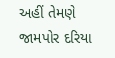અહીં તેમણે જામપોર દરિયા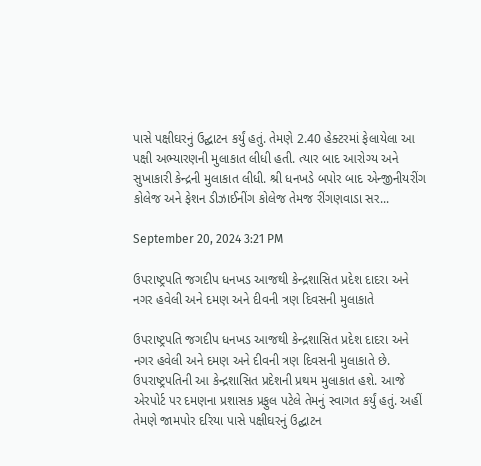પાસે પક્ષીઘરનું ઉદ્ઘાટન કર્યું હતું. તેમણે 2.40 હેક્ટરમાં ફેલાયેલા આ પક્ષી અભ્યારણની મુલાકાત લીધી હતી. ત્યાર બાદ આરોગ્ય અને સુખાકારી કેન્દ્રની મુલાકાત લીધી. શ્રી ધનખડે બપોર બાદ એન્જીનીયરીંગ કોલેજ અને ફેશન ડીઝાઈનીંગ કોલેજ તેમજ રીંગણવાડા સર...

September 20, 2024 3:21 PM

ઉપરાષ્ટ્રપતિ જગદીપ ધનખડ આજથી કેન્દ્રશાસિત પ્રદેશ દાદરા અને નગર હવેલી અને દમણ અને દીવની ત્રણ દિવસની મુલાકાતે

ઉપરાષ્ટ્રપતિ જગદીપ ધનખડ આજથી કેન્દ્રશાસિત પ્રદેશ દાદરા અને નગર હવેલી અને દમણ અને દીવની ત્રણ દિવસની મુલાકાતે છે. ઉપરાષ્ટ્રપતિની આ કેન્દ્રશાસિત પ્રદેશની પ્રથમ મુલાકાત હશે. આજે એરપોર્ટ પર દમણના પ્રશાસક પ્રફુલ પટેલે તેમનું સ્વાગત કર્યું હતું. અહીં તેમણે જામપોર દરિયા પાસે પક્ષીઘરનું ઉદ્ઘાટન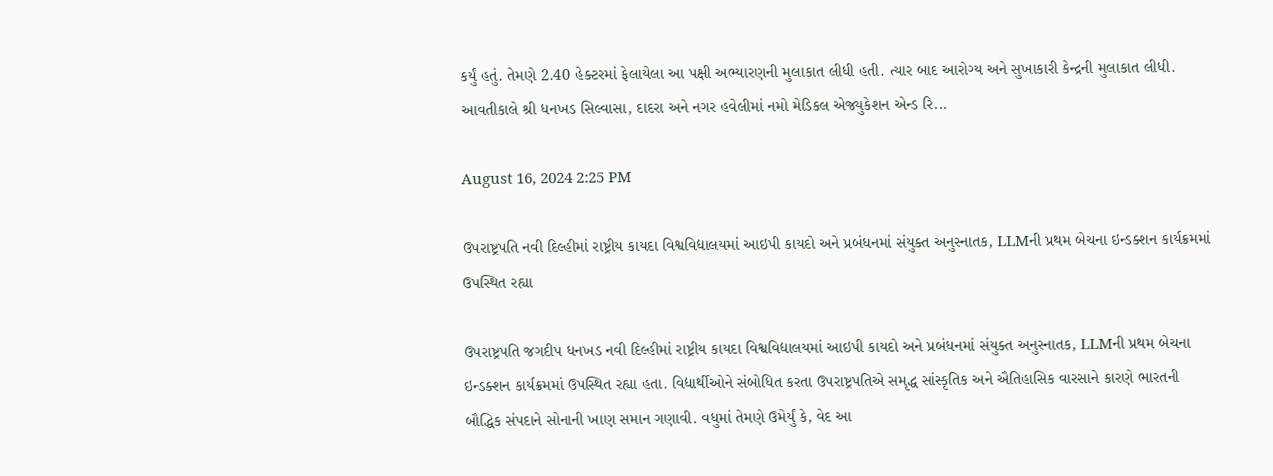કર્યું હતું. તેમણે 2.40 હેક્ટરમાં ફેલાયેલા આ પક્ષી અભ્યારણની મુલાકાત લીધી હતી. ત્યાર બાદ આરોગ્ય અને સુખાકારી કેન્દ્રની મુલાકાત લીધી. આવતીકાલે શ્રી ધનખડ સિલ્વાસા, દાદરા અને નગર હવેલીમાં નમો મેડિકલ એજ્યુકેશન એન્ડ રિ...

August 16, 2024 2:25 PM

ઉપરાષ્ટ્રપતિ નવી દિલ્હીમાં રાષ્ટ્રીય કાયદા વિશ્વવિદ્યાલયમાં આઇપી કાયદો અને પ્રબંધનમાં સંયુક્ત અનુસ્નાતક, LLMની પ્રથમ બેચના ઇન્ડક્શન કાર્યક્રમમાં ઉપસ્થિત રહ્યા

ઉપરાષ્ટ્રપતિ જગદીપ ધનખડ નવી દિલ્હીમાં રાષ્ટ્રીય કાયદા વિશ્વવિદ્યાલયમાં આઇપી કાયદો અને પ્રબંધનમાં સંયુક્ત અનુસ્નાતક, LLMની પ્રથમ બેચના ઇન્ડક્શન કાર્યક્રમમાં ઉપસ્થિત રહ્યા હતા. વિદ્યાર્થીઓને સંબોધિત કરતા ઉપરાષ્ટ્રપતિએ સમૃદ્ધ સાંસ્કૃતિક અને ઐતિહાસિક વારસાને કારણે ભારતની બૌદ્ધિક સંપદાને સોનાની ખાણ સમાન ગણાવી. વધુમાં તેમણે ઉમેર્યું કે, વેદ આ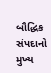બૌદ્ધિક સંપદાનો મુખ્ય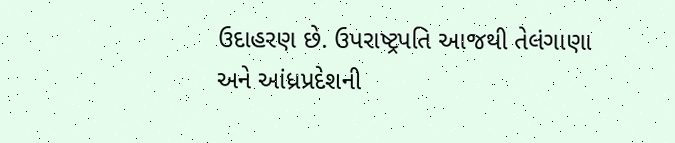ઉદાહરણ છે. ઉપરાષ્ટ્રપતિ આજથી તેલંગાણા અને આંધ્રપ્રદેશની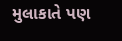મુલાકાતે પણ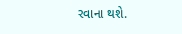રવાના થશે.